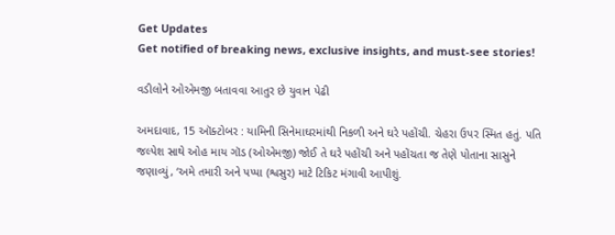Get Updates
Get notified of breaking news, exclusive insights, and must-see stories!

વડીલોને ઓએમજી બતાવવા આતુર છે યુવાન પેઢી

અમદાવાદ, 15 ઑક્ટોબર : યામિની સિનેમાઘરમાંથી નિકળી અને ઘરે પહોંચી. ચેહરા ઉપર સ્મિત હતું. પતિ જલ્પેશ સાથે ઓહ માય ગૉડ (ઓએમજી) જોઈ તે ઘરે પહોંચી અને પહોંચતા જ તેણે પોતાના સાસુને જણાવ્યું, ‘અમે તમારી અને પપ્પા (શ્વસુર) માટે ટિકિટ મંગાવી આપીશું.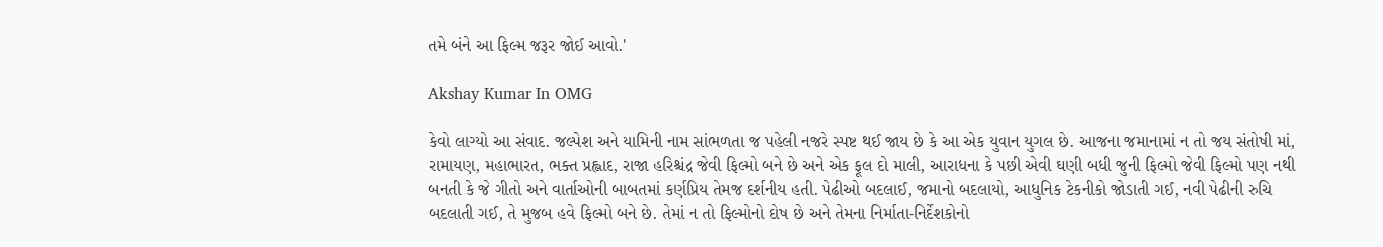તમે બંને આ ફિલ્મ જરૂર જોઈ આવો.'

Akshay Kumar In OMG

કેવો લાગ્યો આ સંવાદ. જલ્પેશ અને યામિની નામ સાંભળતા જ પહેલી નજરે સ્પષ્ટ થઈ જાય છે કે આ એક યુવાન યુગલ છે. આજના જમાનામાં ન તો જય સંતોષી માં, રામાયણ, મહાભારત, ભક્ત પ્રહ્લાદ, રાજા હરિશ્ચંદ્ર જેવી ફિલ્મો બને છે અને એક ફૂલ દો માલી, આરાધના કે પછી એવી ઘણી બધી જુની ફિલ્મો જેવી ફિલ્મો પણ નથી બનતી કે જે ગીતો અને વાર્તાઓની બાબતમાં કર્ણપ્રિય તેમજ દર્શનીય હતી. પેઢીઓ બદલાઈ, જમાનો બદલાયો, આધુનિક ટેકનીકો જોડાતી ગઈ, નવી પેઢીની રુચિ બદલાતી ગઈ, તે મુજબ હવે ફિલ્મો બને છે. તેમાં ન તો ફિલ્મોનો દોષ છે અને તેમના નિર્માતા-નિર્દેશકોનો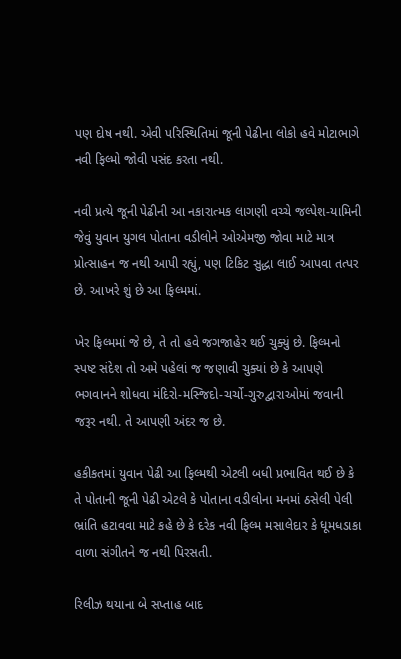પણ દોષ નથી. એવી પરિસ્થિતિમાં જૂની પેઢીના લોકો હવે મોટાભાગે નવી ફિલ્મો જોવી પસંદ કરતા નથી.

નવી પ્રત્યે જૂની પેઢીની આ નકારાત્મક લાગણી વચ્ચે જલ્પેશ-યામિની જેવું યુવાન યુગલ પોતાના વડીલોને ઓએમજી જોવા માટે માત્ર પ્રોત્સાહન જ નથી આપી રહ્યું, પણ ટિકિટ સુદ્ધા લાઈ આપવા તત્પર છે. આખરે શું છે આ ફિલ્મમાં.

ખેર ફિલ્મમાં જે છે, તે તો હવે જગજાહેર થઈ ચુક્યું છે. ફિલ્મનો સ્પષ્ટ સંદેશ તો અમે પહેલાં જ જણાવી ચુક્યાં છે કે આપણે ભગવાનને શોધવા મંદિરો-મસ્જિદો-ચર્ચો-ગુરુદ્વારાઓમાં જવાની જરૂર નથી. તે આપણી અંદર જ છે.

હકીકતમાં યુવાન પેઢી આ ફિલ્મથી એટલી બધી પ્રભાવિત થઈ છે કે તે પોતાની જૂની પેઢી એટલે કે પોતાના વડીલોના મનમાં ઠસેલી પેલી ભ્રાંતિ હટાવવા માટે કહે છે કે દરેક નવી ફિલ્મ મસાલેદાર કે ધૂમધડાકા વાળા સંગીતને જ નથી પિરસતી.

રિલીઝ થયાના બે સપ્તાહ બાદ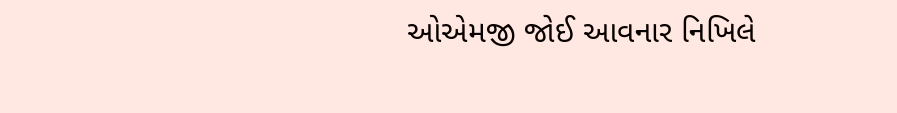ઓએમજી જોઈ આવનાર નિખિલે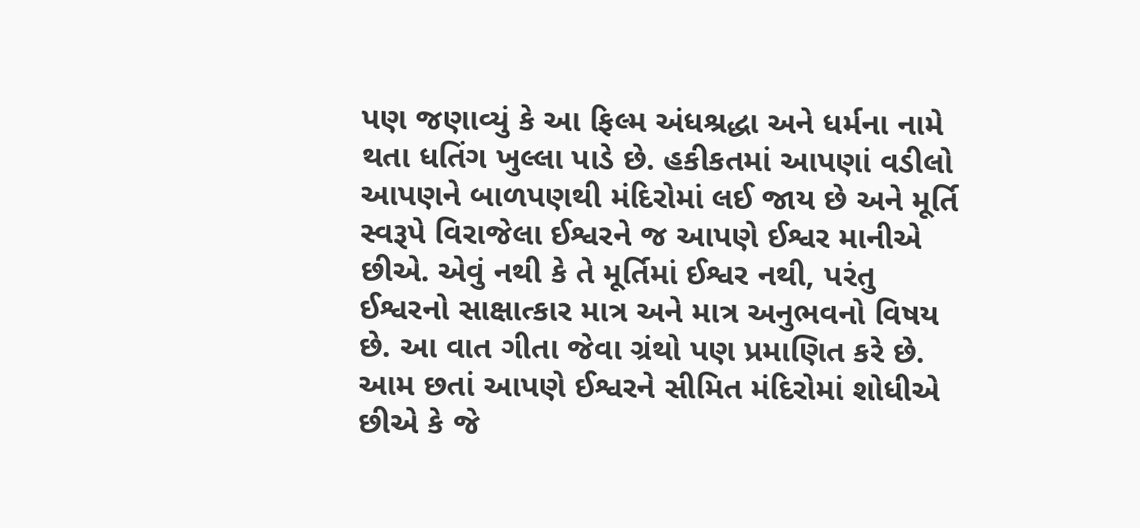પણ જણાવ્યું કે આ ફિલ્મ અંધશ્રદ્ધા અને ધર્મના નામે થતા ધતિંગ ખુલ્લા પાડે છે. હકીકતમાં આપણાં વડીલો આપણને બાળપણથી મંદિરોમાં લઈ જાય છે અને મૂર્તિ સ્વરૂપે વિરાજેલા ઈશ્વરને જ આપણે ઈશ્વર માનીએ છીએ. એવું નથી કે તે મૂર્તિમાં ઈશ્વર નથી, પરંતુ ઈશ્વરનો સાક્ષાત્કાર માત્ર અને માત્ર અનુભવનો વિષય છે. આ વાત ગીતા જેવા ગ્રંથો પણ પ્રમાણિત કરે છે. આમ છતાં આપણે ઈશ્વરને સીમિત મંદિરોમાં શોધીએ છીએ કે જે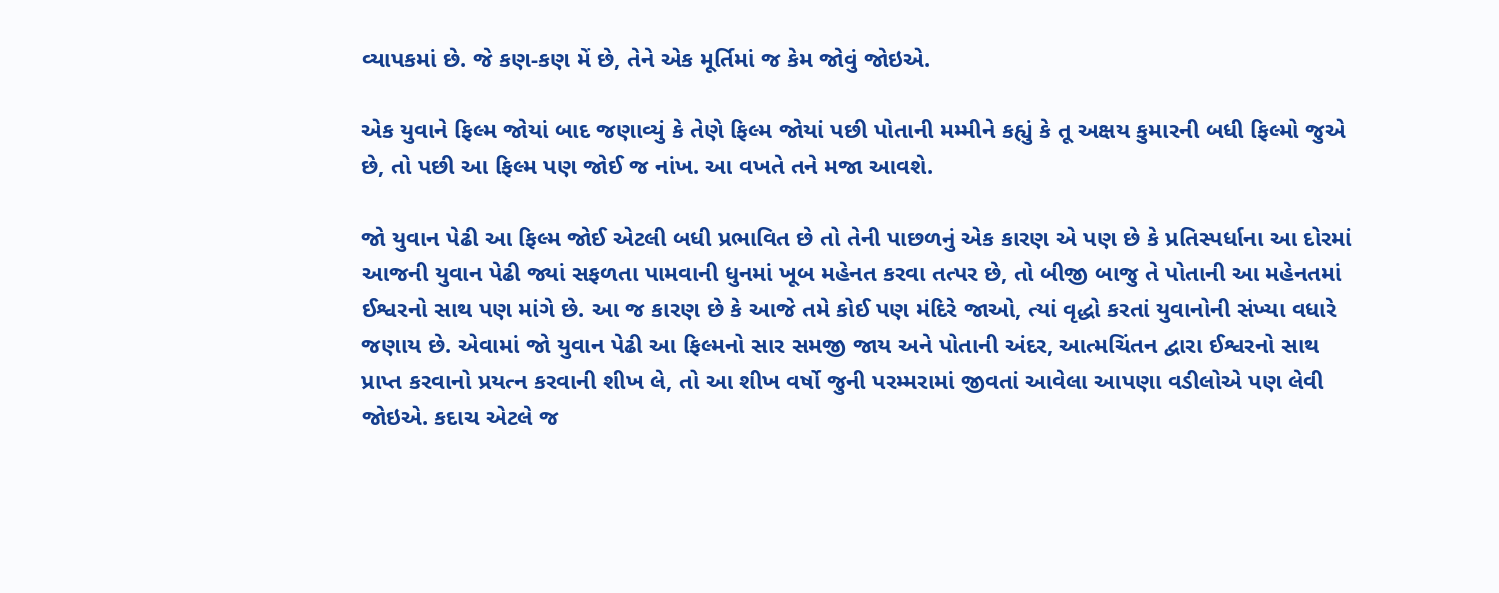વ્યાપકમાં છે. જે કણ-કણ મેં છે, તેને એક મૂર્તિમાં જ કેમ જોવું જોઇએ.

એક યુવાને ફિલ્મ જોયાં બાદ જણાવ્યું કે તેણે ફિલ્મ જોયાં પછી પોતાની મમ્મીને કહ્યું કે તૂ અક્ષય કુમારની બધી ફિલ્મો જુએ છે, તો પછી આ ફિલ્મ પણ જોઈ જ નાંખ. આ વખતે તને મજા આવશે.

જો યુવાન પેઢી આ ફિલ્મ જોઈ એટલી બધી પ્રભાવિત છે તો તેની પાછળનું એક કારણ એ પણ છે કે પ્રતિસ્પર્ધાના આ દોરમાં આજની યુવાન પેઢી જ્યાં સફળતા પામવાની ધુનમાં ખૂબ મહેનત કરવા તત્પર છે, તો બીજી બાજુ તે પોતાની આ મહેનતમાં ઈશ્વરનો સાથ પણ માંગે છે. આ જ કારણ છે કે આજે તમે કોઈ પણ મંદિરે જાઓ, ત્યાં વૃદ્ધો કરતાં યુવાનોની સંખ્યા વધારે જણાય છે. એવામાં જો યુવાન પેઢી આ ફિલ્મનો સાર સમજી જાય અને પોતાની અંદર, આત્મચિંતન દ્વારા ઈશ્વરનો સાથ પ્રાપ્ત કરવાનો પ્રયત્ન કરવાની શીખ લે, તો આ શીખ વર્ષો જુની પરમ્મરામાં જીવતાં આવેલા આપણા વડીલોએ પણ લેવી જોઇએ. કદાચ એટલે જ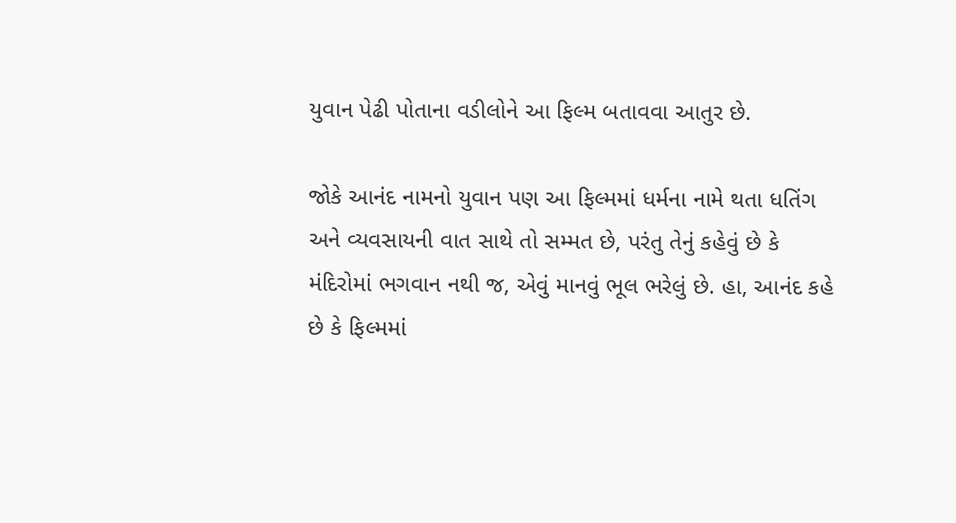યુવાન પેઢી પોતાના વડીલોને આ ફિલ્મ બતાવવા આતુર છે.

જોકે આનંદ નામનો યુવાન પણ આ ફિલ્મમાં ધર્મના નામે થતા ધતિંગ અને વ્યવસાયની વાત સાથે તો સમ્મત છે, પરંતુ તેનું કહેવું છે કે મંદિરોમાં ભગવાન નથી જ, એવું માનવું ભૂલ ભરેલું છે. હા, આનંદ કહે છે કે ફિલ્મમાં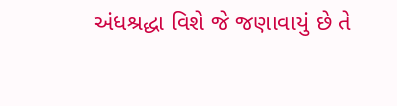અંધશ્રદ્ધા વિશે જે જણાવાયું છે તે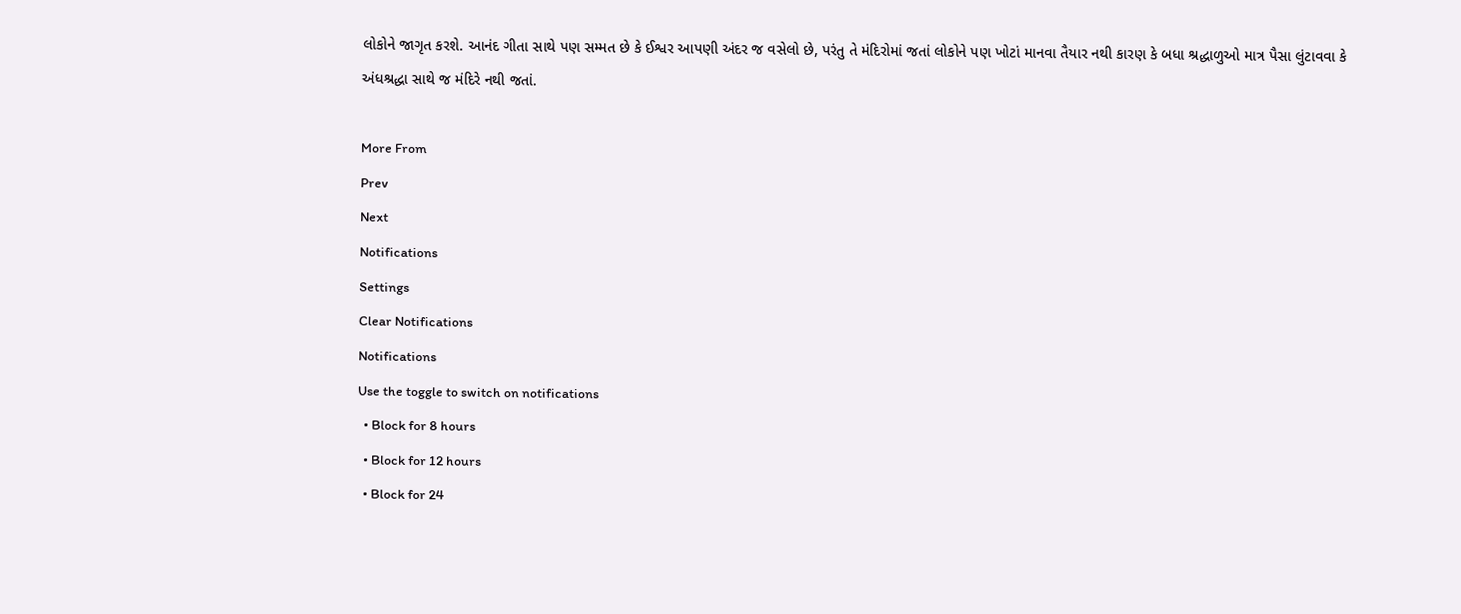લોકોને જાગૃત કરશે. આનંદ ગીતા સાથે પણ સમ્મત છે કે ઈશ્વર આપણી અંદર જ વસેલો છે, પરંતુ તે મંદિરોમાં જતાં લોકોને પણ ખોટાં માનવા તૈયાર નથી કારણ કે બધા શ્રદ્ધાળુઓ માત્ર પૈસા લુંટાવવા કે અંધશ્રદ્ધા સાથે જ મંદિરે નથી જતાં.

More From
Prev
Next
Notifications
Settings
Clear Notifications
Notifications
Use the toggle to switch on notifications
  • Block for 8 hours
  • Block for 12 hours
  • Block for 24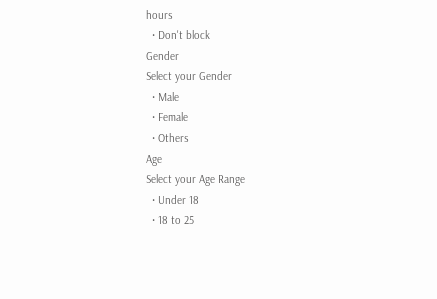hours
  • Don't block
Gender
Select your Gender
  • Male
  • Female
  • Others
Age
Select your Age Range
  • Under 18
  • 18 to 25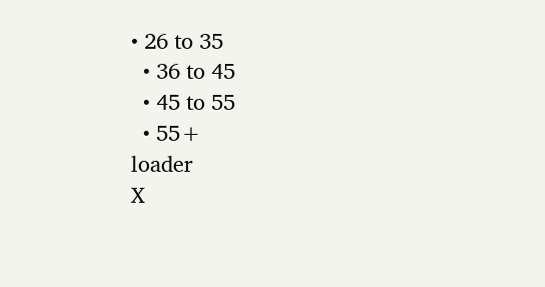• 26 to 35
  • 36 to 45
  • 45 to 55
  • 55+
loader
X